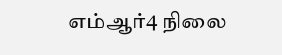எம்ஆர்4 நிலை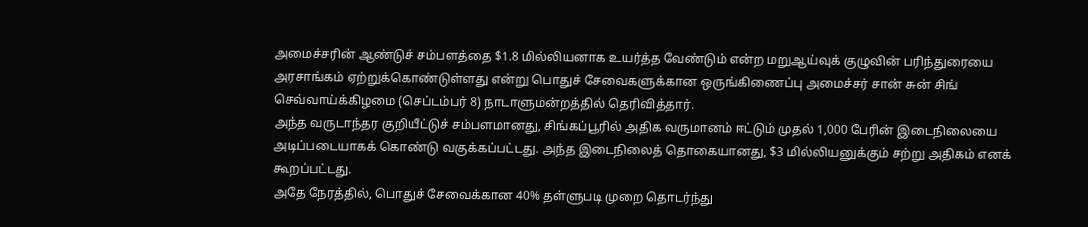அமைச்சரின் ஆண்டுச் சம்பளத்தை $1.8 மில்லியனாக உயர்த்த வேண்டும் என்ற மறுஆய்வுக் குழுவின் பரிந்துரையை அரசாங்கம் ஏற்றுக்கொண்டுள்ளது என்று பொதுச் சேவைகளுக்கான ஒருங்கிணைப்பு அமைச்சர் சான் சுன் சிங் செவ்வாய்க்கிழமை (செப்டம்பர் 8) நாடாளுமன்றத்தில் தெரிவித்தார்.
அந்த வருடாந்தர குறியீட்டுச் சம்பளமானது, சிங்கப்பூரில் அதிக வருமானம் ஈட்டும் முதல் 1,000 பேரின் இடைநிலையை அடிப்படையாகக் கொண்டு வகுக்கப்பட்டது. அந்த இடைநிலைத் தொகையானது, $3 மில்லியனுக்கும் சற்று அதிகம் எனக் கூறப்பட்டது.
அதே நேரத்தில், பொதுச் சேவைக்கான 40% தள்ளுபடி முறை தொடர்ந்து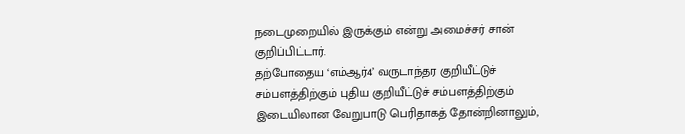நடைமுறையில் இருக்கும் என்று அமைச்சர் சான் குறிப்பிட்டார்.
தற்போதைய ‘எம்ஆர்4’ வருடாந்தர குறியீட்டுச் சம்பளத்திற்கும் புதிய குறியீட்டுச் சம்பளத்திற்கும் இடையிலான வேறுபாடு பெரிதாகத் தோன்றினாலும்,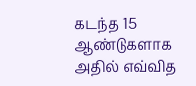கடந்த 15 ஆண்டுகளாக அதில் எவ்வித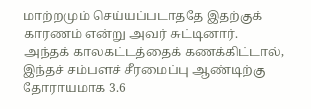மாற்றமும் செய்யப்படாததே இதற்குக் காரணம் என்று அவர் சுட்டினார்.
அந்தக் காலகட்டத்தைக் கணக்கிட்டால், இந்தச் சம்பளச் சீரமைப்பு ஆண்டிற்கு தோராயமாக 3.6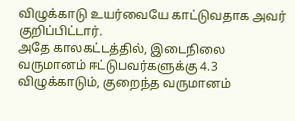விழுக்காடு உயர்வையே காட்டுவதாக அவர் குறிப்பிட்டார்.
அதே காலகட்டத்தில், இடைநிலை வருமானம் ஈட்டுபவர்களுக்கு 4.3 விழுக்காடும், குறைந்த வருமானம்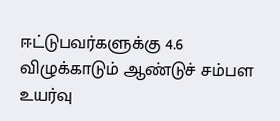ஈட்டுபவர்களுக்கு 4.6 விழுக்காடும் ஆண்டுச் சம்பள உயர்வு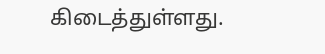கிடைத்துள்ளது.